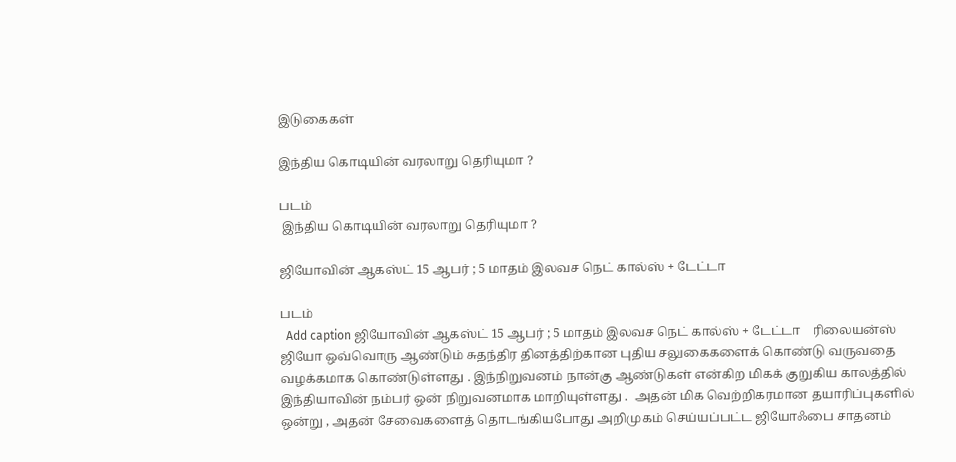இடுகைகள்

இந்திய கொடியின் வரலாறு தெரியுமா ?

படம்
 இந்திய கொடியின் வரலாறு தெரியுமா ?

ஜியோவின் ஆகஸ்ட் 15 ஆபர் ; 5 மாதம் இலவச நெட் கால்ஸ் + டேட்டா

படம்
  Add caption ஜியோவின் ஆகஸ்ட் 15 ஆபர் ; 5 மாதம் இலவச நெட் கால்ஸ் + டேட்டா    ரிலையன்ஸ் ஜியோ ஒவ்வொரு ஆண்டும் சுதந்திர தினத்திற்கான புதிய சலுகைகளைக் கொண்டு வருவதை வழக்கமாக கொண்டுள்ளது . இந்நிறுவனம் நான்கு ஆண்டுகள் என்கிற மிகக் குறுகிய காலத்தில் இந்தியாவின் நம்பர் ஒன் நிறுவனமாக மாறியுள்ளது .  அதன் மிக வெற்றிகரமான தயாரிப்புகளில் ஒன்று , அதன் சேவைகளைத் தொடங்கியபோது அறிமுகம் செய்யப்பட்ட ஜியோஃபை சாதனம்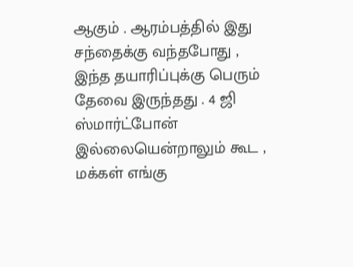ஆகும் . ஆரம்பத்தில் இது சந்தைக்கு வந்தபோது , இந்த தயாரிப்புக்கு பெரும் தேவை இருந்தது . 4 ஜி ஸ்மார்ட்போன் இல்லையென்றாலும் கூட , மக்கள் எங்கு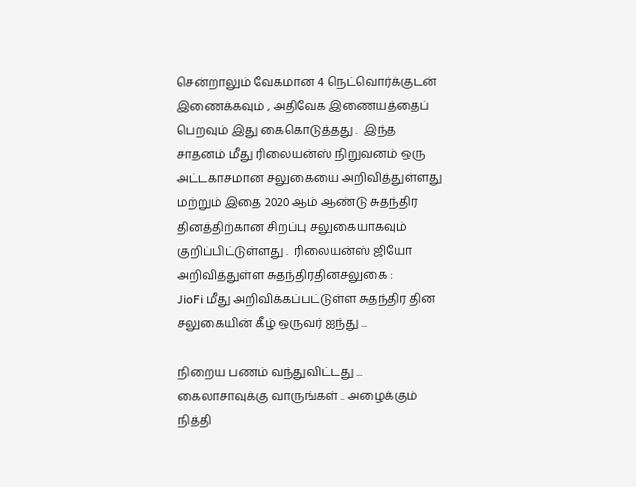சென்றாலும் வேகமான 4 நெட்வொர்க்குடன் இணைக்கவும் , அதிவேக இணையத்தைப் பெறவும் இது கைகொடுத்தது .  இந்த சாதனம் மீது ரிலையன்ஸ் நிறுவனம் ஒரு அட்டகாசமான சலுகையை அறிவித்துள்ளது மற்றும் இதை 2020 ஆம் ஆண்டு சுதந்திர தினத்திற்கான சிறப்பு சலுகையாகவும் குறிப்பிட்டுள்ளது .  ரிலையன்ஸ் ஜியோ அறிவித்துள்ள சுதந்திரதினசலுகை :                JioFi மீது அறிவிக்கப்பட்டுள்ள சுதந்திர தின சலுகையின் கீழ் ஒருவர் ஐந்து ...

நிறைய பணம் வந்துவிட்டது ... கைலாசாவுக்கு வாருங்கள் .. அழைக்கும் நித்தி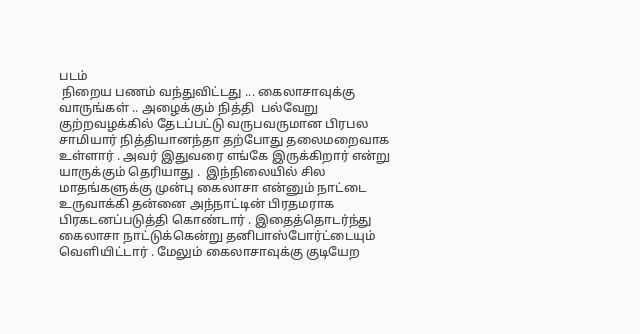படம்
 நிறைய பணம் வந்துவிட்டது ... கைலாசாவுக்கு வாருங்கள் .. அழைக்கும் நித்தி  பல்வேறு குற்றவழக்கில் தேடப்பட்டு வருபவருமான பிரபல சாமியார் நித்தியானந்தா தற்போது தலைமறைவாக உள்ளார் . அவர் இதுவரை எங்கே இருக்கிறார் என்று யாருக்கும் தெரியாது .  இந்நிலையில் சில மாதங்களுக்கு முன்பு கைலாசா என்னும் நாட்டை உருவாக்கி தன்னை அந்நாட்டின் பிரதமராக பிரகடனப்படுத்தி கொண்டார் . இதைத்தொடர்ந்து கைலாசா நாட்டுக்கென்று தனிபாஸ்போர்ட்டையும் வெளியிட்டார் . மேலும் கைலாசாவுக்கு குடியேற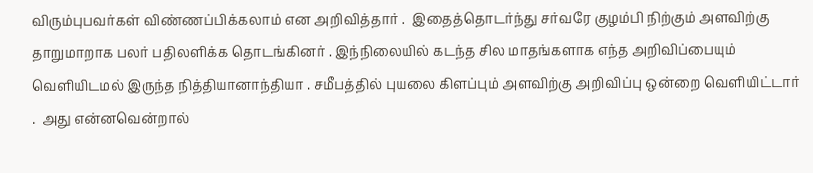விரும்புபவர்கள் விண்ணப்பிக்கலாம் என அறிவித்தார் .  இதைத்தொடர்ந்து சர்வரே குழம்பி நிற்கும் அளவிற்கு தாறுமாறாக பலர் பதிலளிக்க தொடங்கினர் . இந்நிலையில் கடந்த சில மாதங்களாக எந்த அறிவிப்பையும் வெளியிடமல் இருந்த நித்தியானாந்தியா . சமீபத்தில் புயலை கிளப்பும் அளவிற்கு அறிவிப்பு ஒன்றை வெளியிட்டார் .  அது என்னவென்றால்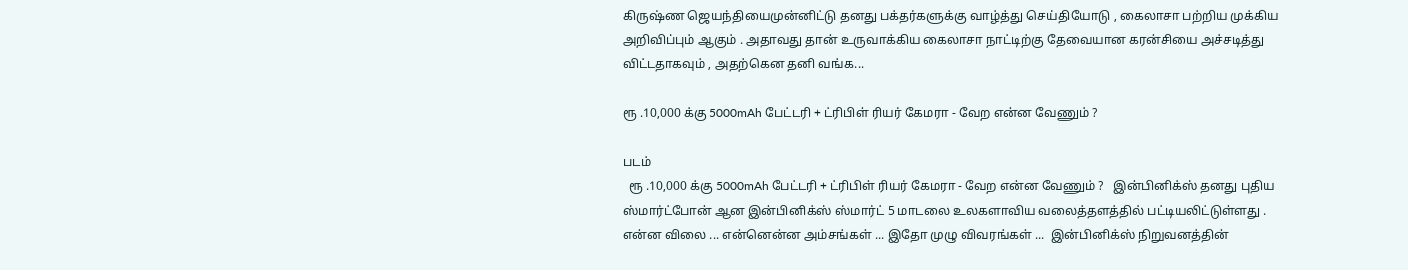கிருஷ்ண ஜெயந்தியைமுன்னிட்டு தனது பக்தர்களுக்கு வாழ்த்து செய்தியோடு , கைலாசா பற்றிய முக்கிய அறிவிப்பும் ஆகும் . அதாவது தான் உருவாக்கிய கைலாசா நாட்டிற்கு தேவையான கரன்சியை அச்சடித்து விட்டதாகவும் , அதற்கென தனி வங்க...

ரூ .10,000 க்கு 5000mAh பேட்டரி + ட்ரிபிள் ரியர் கேமரா - வேற என்ன வேணும் ?

படம்
  ரூ .10,000 க்கு 5000mAh பேட்டரி + ட்ரிபிள் ரியர் கேமரா - வேற என்ன வேணும் ?   இன்பினிக்ஸ் தனது புதிய ஸ்மார்ட்போன் ஆன இன்பினிக்ஸ் ஸ்மார்ட் 5 மாடலை உலகளாவிய வலைத்தளத்தில் பட்டியலிட்டுள்ளது . என்ன விலை ... என்னென்ன அம்சங்கள் ... இதோ முழு விவரங்கள் ...  இன்பினிக்ஸ் நிறுவனத்தின்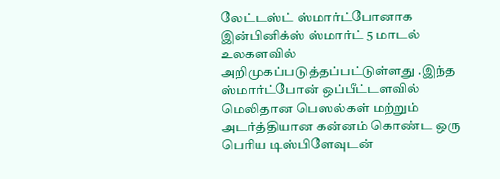லேட்டஸ்ட் ஸ்மார்ட்போனாக இன்பினிக்ஸ் ஸ்மார்ட் 5 மாடல் உலகளவில் அறிமுகப்படுத்தப்பட்டுள்ளது .இந்த ஸ்மார்ட்போன் ஒப்பீட்டளவில் மெலிதான பெஸல்கள் மற்றும் அடர்த்தியான கன்னம் கொண்ட ஒரு பெரிய டிஸ்பிளேவுடன்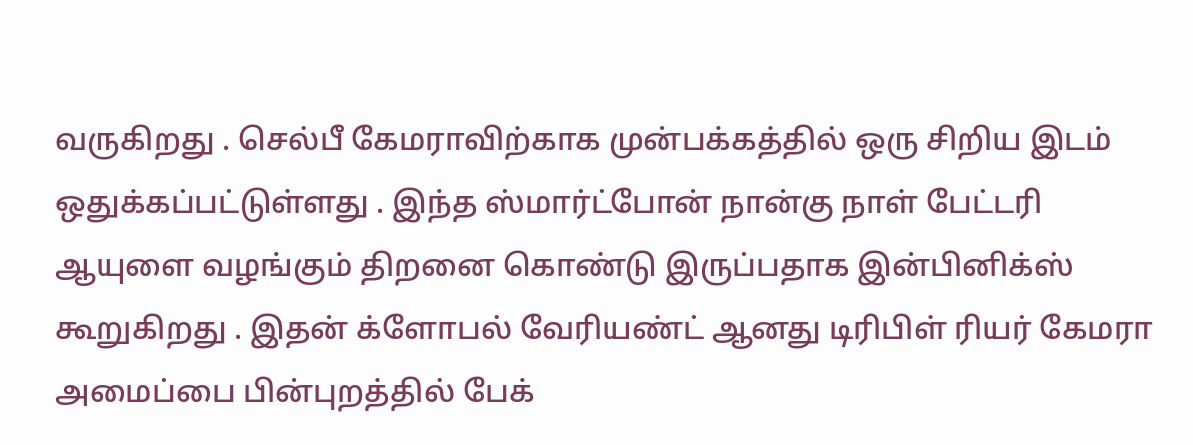வருகிறது . செல்பீ கேமராவிற்காக முன்பக்கத்தில் ஒரு சிறிய இடம் ஒதுக்கப்பட்டுள்ளது . இந்த ஸ்மார்ட்போன் நான்கு நாள் பேட்டரி ஆயுளை வழங்கும் திறனை கொண்டு இருப்பதாக இன்பினிக்ஸ் கூறுகிறது . இதன் க்ளோபல் வேரியண்ட் ஆனது டிரிபிள் ரியர் கேமரா அமைப்பை பின்புறத்தில் பேக்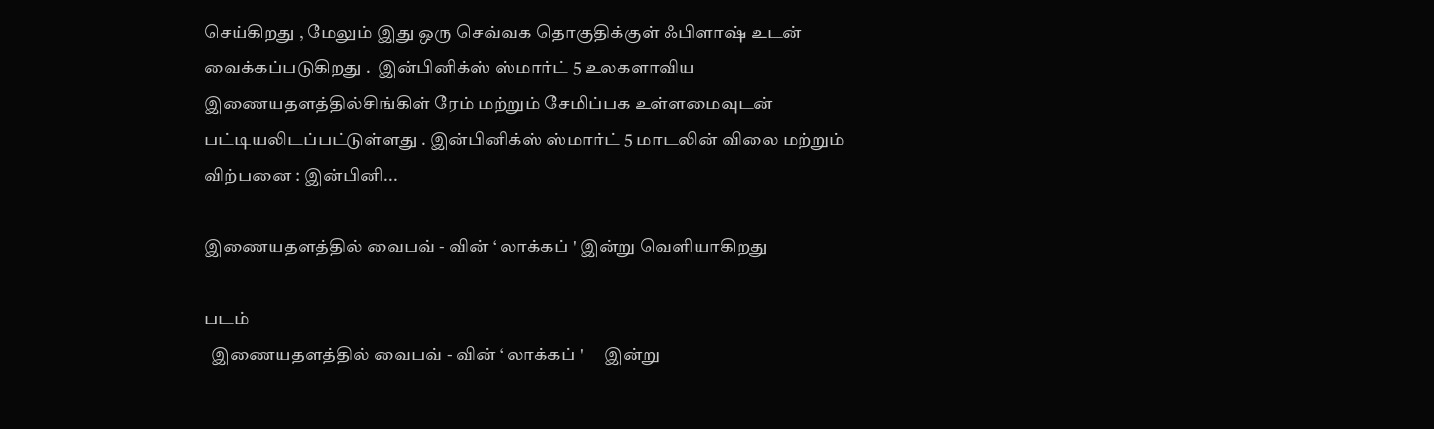செய்கிறது , மேலும் இது ஒரு செவ்வக தொகுதிக்குள் ஃபிளாஷ் உடன் வைக்கப்படுகிறது .  இன்பினிக்ஸ் ஸ்மார்ட் 5 உலகளாவிய இணையதளத்தில்சிங்கிள் ரேம் மற்றும் சேமிப்பக உள்ளமைவுடன் பட்டியலிடப்பட்டுள்ளது . இன்பினிக்ஸ் ஸ்மார்ட் 5 மாடலின் விலை மற்றும் விற்பனை : இன்பினி...

இணையதளத்தில் வைபவ் - வின் ‘ லாக்கப் ' இன்று வெளியாகிறது

படம்
  இணையதளத்தில் வைபவ் - வின் ‘ லாக்கப் '      இன்று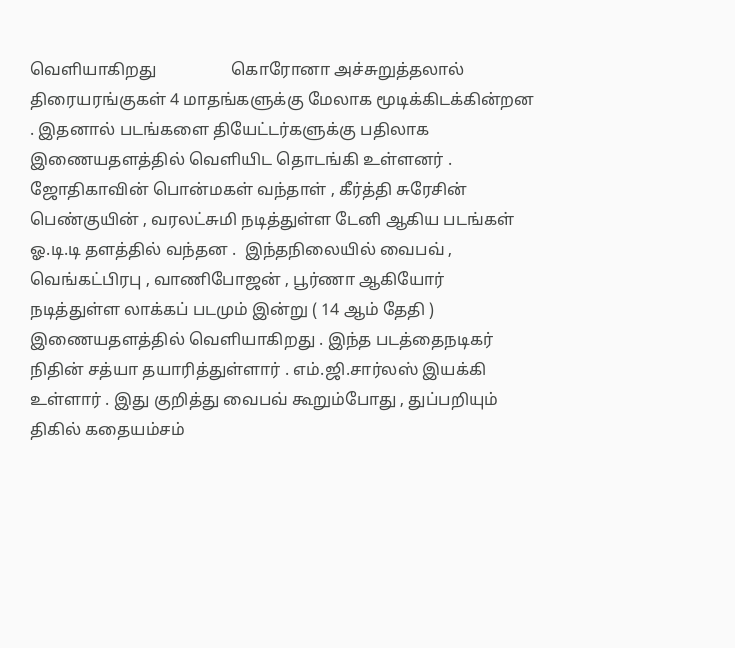வெளியாகிறது                  கொரோனா அச்சுறுத்தலால் திரையரங்குகள் 4 மாதங்களுக்கு மேலாக மூடிக்கிடக்கின்றன . இதனால் படங்களை தியேட்டர்களுக்கு பதிலாக இணையதளத்தில் வெளியிட தொடங்கி உள்ளனர் . ஜோதிகாவின் பொன்மகள் வந்தாள் , கீர்த்தி சுரேசின் பெண்குயின் , வரலட்சுமி நடித்துள்ள டேனி ஆகிய படங்கள் ஓ.டி.டி தளத்தில் வந்தன .  இந்தநிலையில் வைபவ் , வெங்கட்பிரபு , வாணிபோஜன் , பூர்ணா ஆகியோர் நடித்துள்ள லாக்கப் படமும் இன்று ( 14 ஆம் தேதி ) இணையதளத்தில் வெளியாகிறது . இந்த படத்தைநடிகர் நிதின் சத்யா தயாரித்துள்ளார் . எம்.ஜி.சார்லஸ் இயக்கி உள்ளார் . இது குறித்து வைபவ் கூறும்போது , துப்பறியும் திகில் கதையம்சம்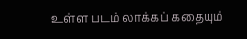உள்ள படம் லாக்கப் கதையும்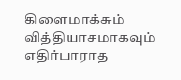கிளைமாக்சும் வித்தியாசமாகவும் எதிர்பாராத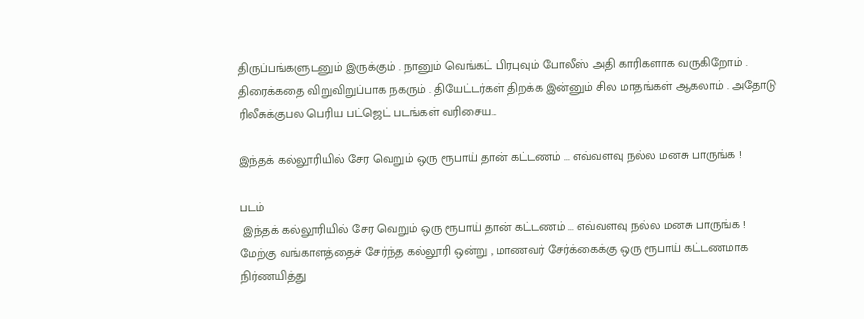திருப்பங்களுடனும் இருக்கும் . நானும் வெங்கட் பிரபுவும் போலீஸ் அதி காரிகளாக வருகிறோம் . திரைக்கதை விறுவிறுப்பாக நகரும் . தியேட்டர்கள் திறக்க இன்னும் சில மாதங்கள் ஆகலாம் . அதோடு ரிலீசுக்குபல பெரிய பட்ஜெட் படங்கள் வரிசைய...

இந்தக் கல்லூரியில் சேர வெறும் ஒரு ரூபாய் தான் கட்டணம் ... எவ்வளவு நல்ல மனசு பாருங்க !

படம்
 இந்தக் கல்லூரியில் சேர வெறும் ஒரு ரூபாய் தான் கட்டணம் ... எவ்வளவு நல்ல மனசு பாருங்க !               மேற்கு வங்காளத்தைச் சேர்ந்த கல்லூரி ஒன்று , மாணவர் சேர்க்கைக்கு ஒரு ரூபாய் கட்டணமாக நிர்ணயித்து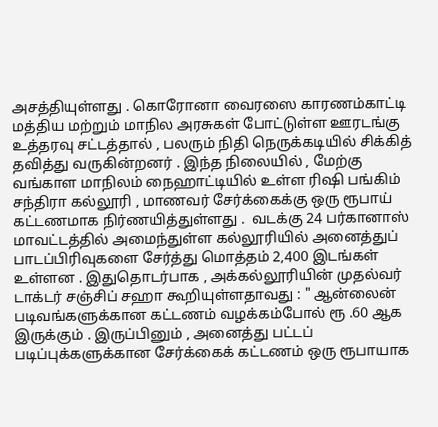அசத்தியுள்ளது . கொரோனா வைரஸை காரணம்காட்டி மத்திய மற்றும் மாநில அரசுகள் போட்டுள்ள ஊரடங்கு உத்தரவு சட்டத்தால் , பலரும் நிதி நெருக்கடியில் சிக்கித் தவித்து வருகின்றனர் . இந்த நிலையில் , மேற்கு வங்காள மாநிலம் நைஹாட்டியில் உள்ள ரிஷி பங்கிம் சந்திரா கல்லூரி , மாணவர் சேர்க்கைக்கு ஒரு ரூபாய் கட்டணமாக நிர்ணயித்துள்ளது .  வடக்கு 24 பர்கானாஸ் மாவட்டத்தில் அமைந்துள்ள கல்லூரியில் அனைத்துப் பாடப்பிரிவுகளை சேர்த்து மொத்தம் 2,400 இடங்கள் உள்ளன . இதுதொடர்பாக , அக்கல்லூரியின் முதல்வர் டாக்டர் சஞ்சிப் சஹா கூறியுள்ளதாவது : " ஆன்லைன் படிவங்களுக்கான கட்டணம் வழக்கம்போல் ரூ .60 ஆக இருக்கும் . இருப்பினும் , அனைத்து பட்டப் படிப்புக்களுக்கான சேர்க்கைக் கட்டணம் ஒரு ரூபாயாக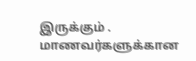இருக்கும் .  மாணவர்களுக்கான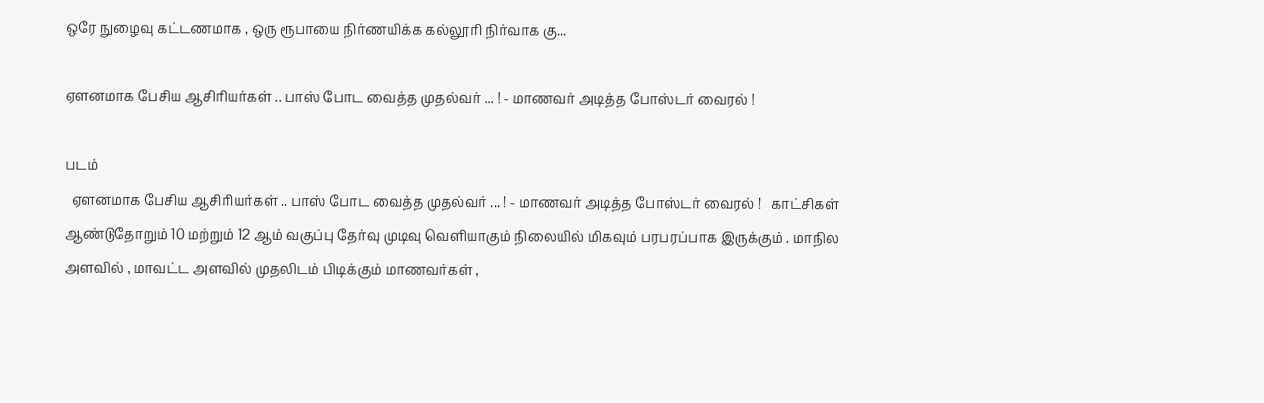ஒரே நுழைவு கட்டணமாக , ஒரு ரூபாயை நிர்ணயிக்க கல்லூரி நிர்வாக கு...

ஏளனமாக பேசிய ஆசிரியர்கள் .. பாஸ் போட வைத்த முதல்வர் ... ! - மாணவர் அடித்த போஸ்டர் வைரல் !

படம்
  ஏளனமாக பேசிய ஆசிரியர்கள் .. பாஸ் போட வைத்த முதல்வர் ... ! - மாணவர் அடித்த போஸ்டர் வைரல் !   காட்சிகள் ஆண்டுதோறும் 10 மற்றும் 12 ஆம் வகுப்பு தேர்வு முடிவு வெளியாகும் நிலையில் மிகவும் பரபரப்பாக இருக்கும் . மாநில அளவில் , மாவட்ட அளவில் முதலிடம் பிடிக்கும் மாணவர்கள் ,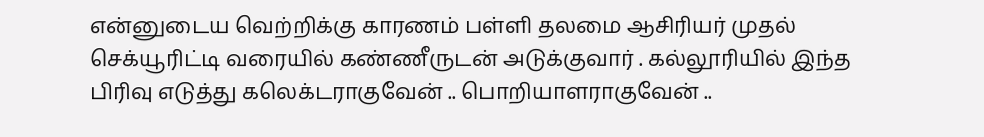என்னுடைய வெற்றிக்கு காரணம் பள்ளி தலமை ஆசிரியர் முதல் செக்யூரிட்டி வரையில் கண்ணீருடன் அடுக்குவார் . கல்லூரியில் இந்த பிரிவு எடுத்து கலெக்டராகுவேன் .. பொறியாளராகுவேன் ..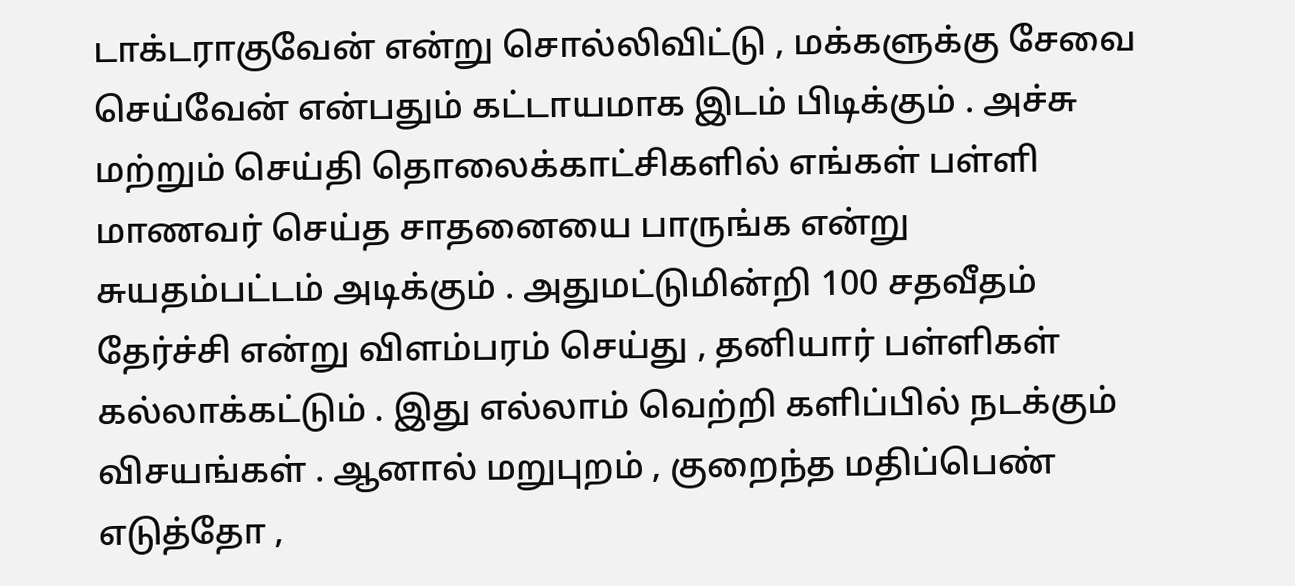டாக்டராகுவேன் என்று சொல்லிவிட்டு , மக்களுக்கு சேவை செய்வேன் என்பதும் கட்டாயமாக இடம் பிடிக்கும் . அச்சு மற்றும் செய்தி தொலைக்காட்சிகளில் எங்கள் பள்ளி மாணவர் செய்த சாதனையை பாருங்க என்று சுயதம்பட்டம் அடிக்கும் . அதுமட்டுமின்றி 100 சதவீதம் தேர்ச்சி என்று விளம்பரம் செய்து , தனியார் பள்ளிகள் கல்லாக்கட்டும் . இது எல்லாம் வெற்றி களிப்பில் நடக்கும் விசயங்கள் . ஆனால் மறுபுறம் , குறைந்த மதிப்பெண் எடுத்தோ ,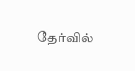தேர்வில்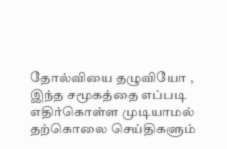தோல்வியை தழுவியோ , இந்த சமூகத்தை எப்படி எதிர்கொள்ள முடியாமல் தற்கொலை செய்திகளும்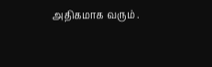அதிகமாக வரும் .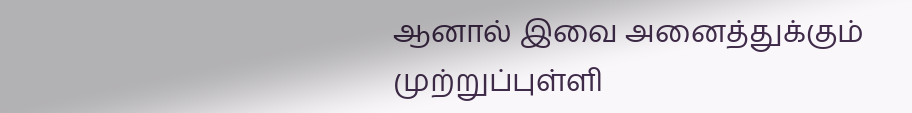ஆனால் இவை அனைத்துக்கும் முற்றுப்புள்ளி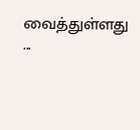வைத்துள்ளது ...